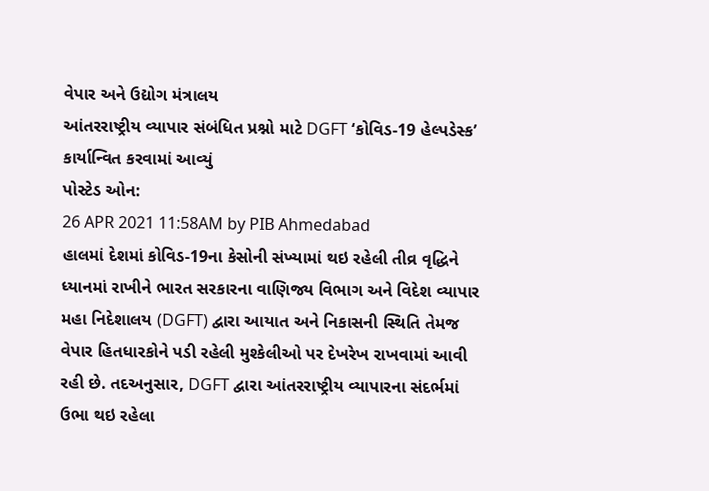વેપાર અને ઉદ્યોગ મંત્રાલય
આંતરરાષ્ટ્રીય વ્યાપાર સંબંધિત પ્રશ્નો માટે DGFT ‘કોવિડ-19 હેલ્પડેસ્ક’ કાર્યાન્વિત કરવામાં આવ્યું
પોસ્ટેડ ઓન:
26 APR 2021 11:58AM by PIB Ahmedabad
હાલમાં દેશમાં કોવિડ-19ના કેસોની સંખ્યામાં થઇ રહેલી તીવ્ર વૃદ્ધિને ધ્યાનમાં રાખીને ભારત સરકારના વાણિજ્ય વિભાગ અને વિદેશ વ્યાપાર મહા નિદેશાલય (DGFT) દ્વારા આયાત અને નિકાસની સ્થિતિ તેમજ વેપાર હિતધારકોને પડી રહેલી મુશ્કેલીઓ પર દેખરેખ રાખવામાં આવી રહી છે. તદઅનુસાર, DGFT દ્વારા આંતરરાષ્ટ્રીય વ્યાપારના સંદર્ભમાં ઉભા થઇ રહેલા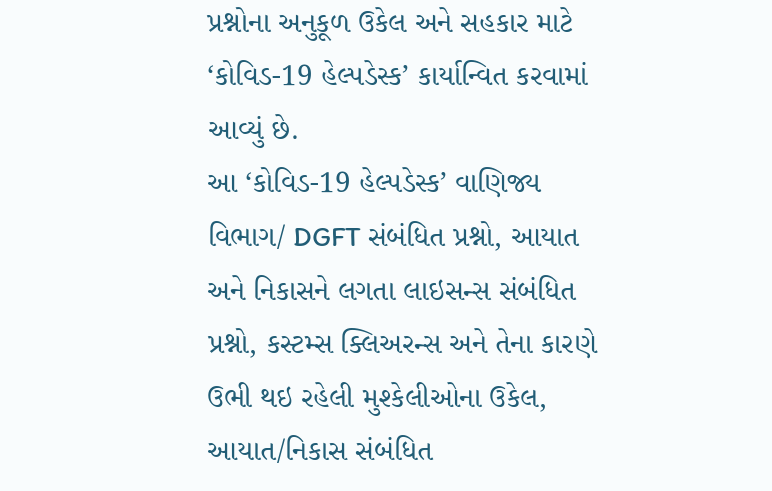પ્રશ્નોના અનુકૂળ ઉકેલ અને સહકાર માટે ‘કોવિડ-19 હેલ્પડેસ્ક’ કાર્યાન્વિત કરવામાં આવ્યું છે.
આ ‘કોવિડ-19 હેલ્પડેસ્ક’ વાણિજ્ય વિભાગ/ DGFT સંબંધિત પ્રશ્નો, આયાત અને નિકાસને લગતા લાઇસન્સ સંબંધિત પ્રશ્નો, કસ્ટમ્સ ક્લિઅરન્સ અને તેના કારણે ઉભી થઇ રહેલી મુશ્કેલીઓના ઉકેલ, આયાત/નિકાસ સંબંધિત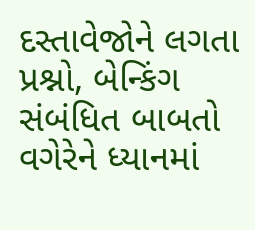દસ્તાવેજોને લગતા પ્રશ્નો, બેન્કિંગ સંબંધિત બાબતો વગેરેને ધ્યાનમાં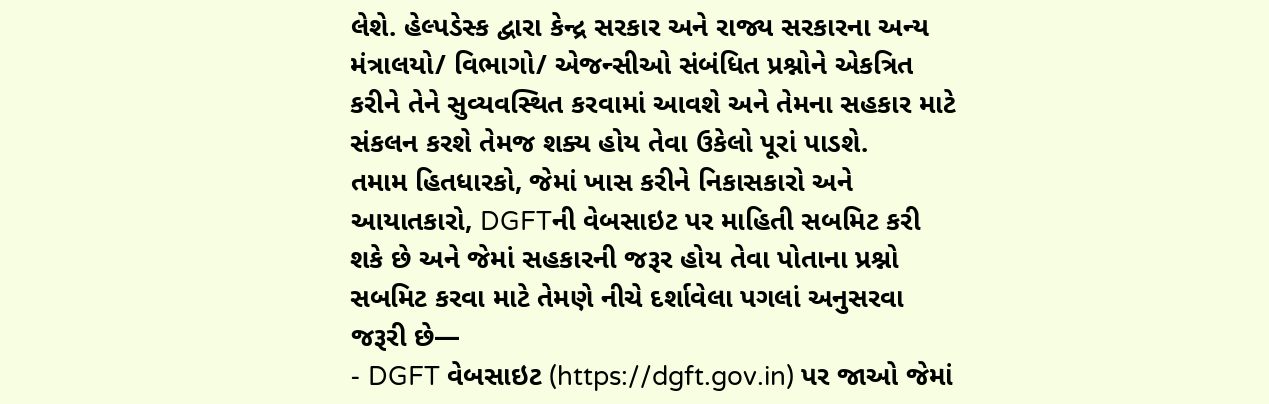લેશે. હેલ્પડેસ્ક દ્વારા કેન્દ્ર સરકાર અને રાજ્ય સરકારના અન્ય મંત્રાલયો/ વિભાગો/ એજન્સીઓ સંબંધિત પ્રશ્નોને એકત્રિત કરીને તેને સુવ્યવસ્થિત કરવામાં આવશે અને તેમના સહકાર માટે સંકલન કરશે તેમજ શક્ય હોય તેવા ઉકેલો પૂરાં પાડશે.
તમામ હિતધારકો, જેમાં ખાસ કરીને નિકાસકારો અને આયાતકારો, DGFTની વેબસાઇટ પર માહિતી સબમિટ કરી શકે છે અને જેમાં સહકારની જરૂર હોય તેવા પોતાના પ્રશ્નો સબમિટ કરવા માટે તેમણે નીચે દર્શાવેલા પગલાં અનુસરવા જરૂરી છે—
- DGFT વેબસાઇટ (https://dgft.gov.in) પર જાઓ જેમાં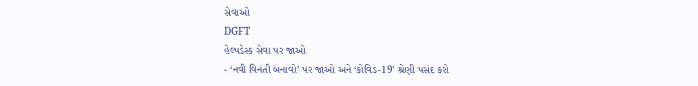સેવાઓ
DGFT
હેલ્પડેસ્ક સેવા પર જાઓ
- ‘નવી વિનંતી બનાવો’ પર જાઓ અને ‘કોવિડ-19’ શ્રેણી પસંદ કરો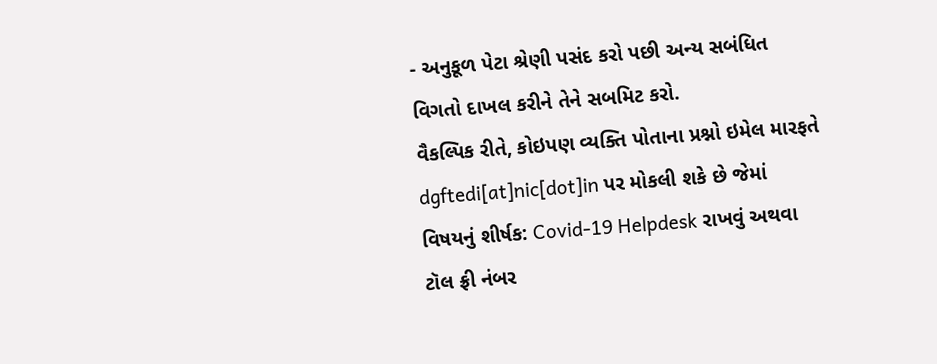- અનુકૂળ પેટા શ્રેણી પસંદ કરો પછી અન્ય સબંધિત વિગતો દાખલ કરીને તેને સબમિટ કરો.
વૈકલ્પિક રીતે, કોઇપણ વ્યક્તિ પોતાના પ્રશ્નો ઇમેલ મારફતે dgftedi[at]nic[dot]in પર મોકલી શકે છે જેમાં વિષયનું શીર્ષક: Covid-19 Helpdesk રાખવું અથવા ટૉલ ફ્રી નંબર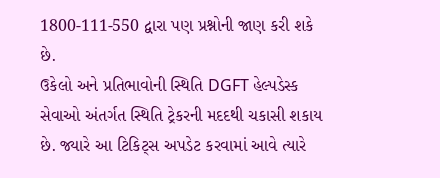1800-111-550 દ્વારા પણ પ્રશ્નોની જાણ કરી શકે છે.
ઉકેલો અને પ્રતિભાવોની સ્થિતિ DGFT હેલ્પડેસ્ક સેવાઓ અંતર્ગત સ્થિતિ ટ્રેકરની મદદથી ચકાસી શકાય છે. જ્યારે આ ટિકિટ્સ અપડેટ કરવામાં આવે ત્યારે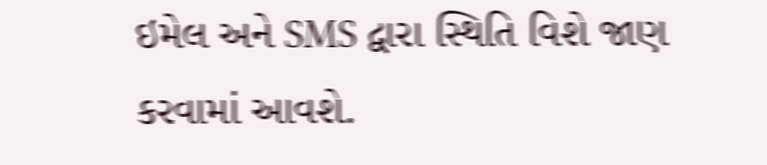ઇમેલ અને SMS દ્વારા સ્થિતિ વિશે જાણ કરવામાં આવશે.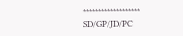*******************
SD/GP/JD/PC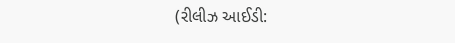(રીલીઝ આઈડી: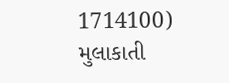1714100)
મુલાકાતી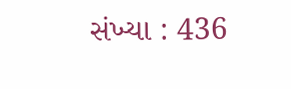સંખ્યા : 436